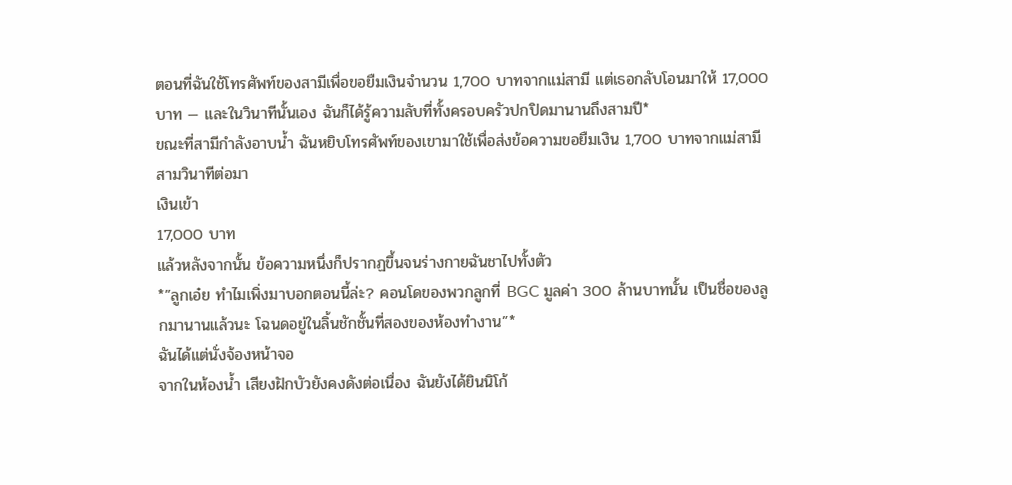ตอนที่ฉันใช้โทรศัพท์ของสามีเพื่อขอยืมเงินจำนวน 1,700 บาทจากแม่สามี แต่เธอกลับโอนมาให้ 17,000 บาท — และในวินาทีนั้นเอง ฉันก็ได้รู้ความลับที่ทั้งครอบครัวปกปิดมานานถึงสามปี*
ขณะที่สามีกำลังอาบน้ำ ฉันหยิบโทรศัพท์ของเขามาใช้เพื่อส่งข้อความขอยืมเงิน 1,700 บาทจากแม่สามี
สามวินาทีต่อมา
เงินเข้า
17,000 บาท
แล้วหลังจากนั้น ข้อความหนึ่งก็ปรากฏขึ้นจนร่างกายฉันชาไปทั้งตัว
*”ลูกเอ๋ย ทำไมเพิ่งมาบอกตอนนี้ล่ะ? คอนโดของพวกลูกที่ BGC มูลค่า 300 ล้านบาทนั้น เป็นชื่อของลูกมานานแล้วนะ โฉนดอยู่ในลิ้นชักชั้นที่สองของห้องทำงาน”*
ฉันได้แต่นั่งจ้องหน้าจอ
จากในห้องน้ำ เสียงฝักบัวยังคงดังต่อเนื่อง ฉันยังได้ยินนิโก้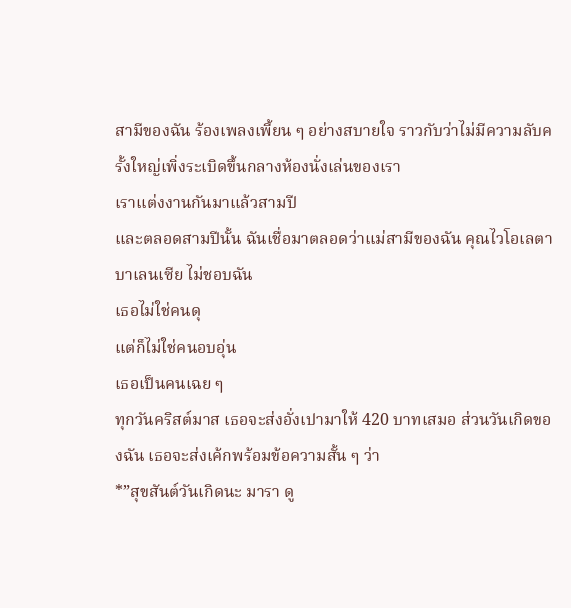สามีของฉัน ร้องเพลงเพี้ยน ๆ อย่างสบายใจ ราวกับว่าไม่มีความลับครั้งใหญ่เพิ่งระเบิดขึ้นกลางห้องนั่งเล่นของเรา
เราแต่งงานกันมาแล้วสามปี
และตลอดสามปีนั้น ฉันเชื่อมาตลอดว่าแม่สามีของฉัน คุณไวโอเลตา บาเลนเซีย ไม่ชอบฉัน
เธอไม่ใช่คนดุ
แต่ก็ไม่ใช่คนอบอุ่น
เธอเป็นคนเฉย ๆ
ทุกวันคริสต์มาส เธอจะส่งอั่งเปามาให้ 420 บาทเสมอ ส่วนวันเกิดของฉัน เธอจะส่งเค้กพร้อมข้อความสั้น ๆ ว่า
*”สุขสันต์วันเกิดนะ มารา ดู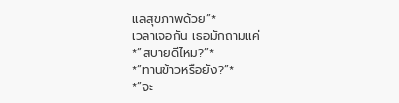แลสุขภาพด้วย”*
เวลาเจอกัน เธอมักถามแค่
*”สบายดีไหม?”*
*”ทานข้าวหรือยัง?”*
*”จะ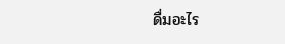ดื่มอะไร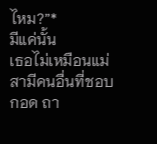ไหม?”*
มีแค่นั้น
เธอไม่เหมือนแม่สามีคนอื่นที่ชอบกอด ถา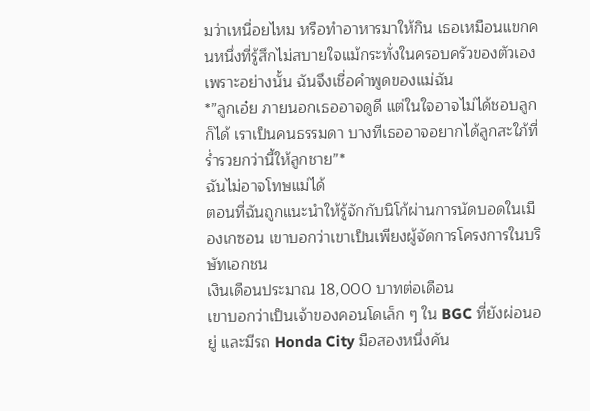มว่าเหนื่อยไหม หรือทำอาหารมาให้กิน เธอเหมือนแขกคนหนึ่งที่รู้สึกไม่สบายใจแม้กระทั่งในครอบครัวของตัวเอง
เพราะอย่างนั้น ฉันจึงเชื่อคำพูดของแม่ฉัน
*”ลูกเอ๋ย ภายนอกเธออาจดูดี แต่ในใจอาจไม่ได้ชอบลูกก็ได้ เราเป็นคนธรรมดา บางทีเธออาจอยากได้ลูกสะใภ้ที่ร่ำรวยกว่านี้ให้ลูกชาย”*
ฉันไม่อาจโทษแม่ได้
ตอนที่ฉันถูกแนะนำให้รู้จักกับนิโก้ผ่านการนัดบอดในเมืองเกซอน เขาบอกว่าเขาเป็นเพียงผู้จัดการโครงการในบริษัทเอกชน
เงินเดือนประมาณ 18,000 บาทต่อเดือน
เขาบอกว่าเป็นเจ้าของคอนโดเล็ก ๆ ใน BGC ที่ยังผ่อนอยู่ และมีรถ Honda City มือสองหนึ่งคัน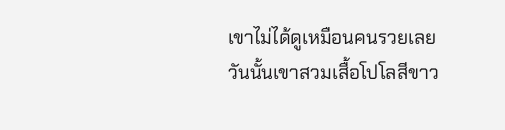เขาไม่ได้ดูเหมือนคนรวยเลย
วันนั้นเขาสวมเสื้อโปโลสีขาว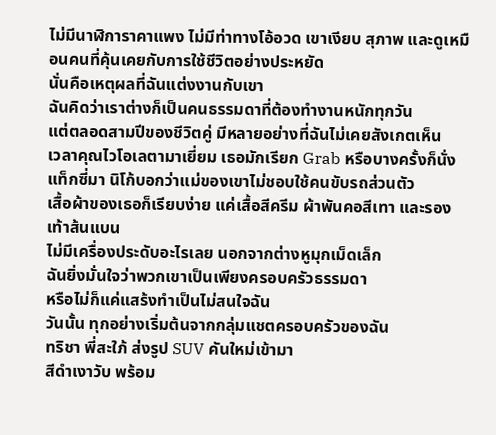ไม่มีนาฬิการาคาแพง ไม่มีท่าทางโอ้อวด เขาเงียบ สุภาพ และดูเหมือนคนที่คุ้นเคยกับการใช้ชีวิตอย่างประหยัด
นั่นคือเหตุผลที่ฉันแต่งงานกับเขา
ฉันคิดว่าเราต่างก็เป็นคนธรรมดาที่ต้องทำงานหนักทุกวัน
แต่ตลอดสามปีของชีวิตคู่ มีหลายอย่างที่ฉันไม่เคยสังเกตเห็น
เวลาคุณไวโอเลตามาเยี่ยม เธอมักเรียก Grab หรือบางครั้งก็นั่งแท็กซี่มา นิโก้บอกว่าแม่ของเขาไม่ชอบใช้คนขับรถส่วนตัว
เสื้อผ้าของเธอก็เรียบง่าย แค่เสื้อสีครีม ผ้าพันคอสีเทา และรองเท้าส้นแบน
ไม่มีเครื่องประดับอะไรเลย นอกจากต่างหูมุกเม็ดเล็ก
ฉันยิ่งมั่นใจว่าพวกเขาเป็นเพียงครอบครัวธรรมดา
หรือไม่ก็แค่แสร้งทำเป็นไม่สนใจฉัน
วันนั้น ทุกอย่างเริ่มต้นจากกลุ่มแชตครอบครัวของฉัน
ทริชา พี่สะใภ้ ส่งรูป SUV คันใหม่เข้ามา
สีดำเงาวับ พร้อม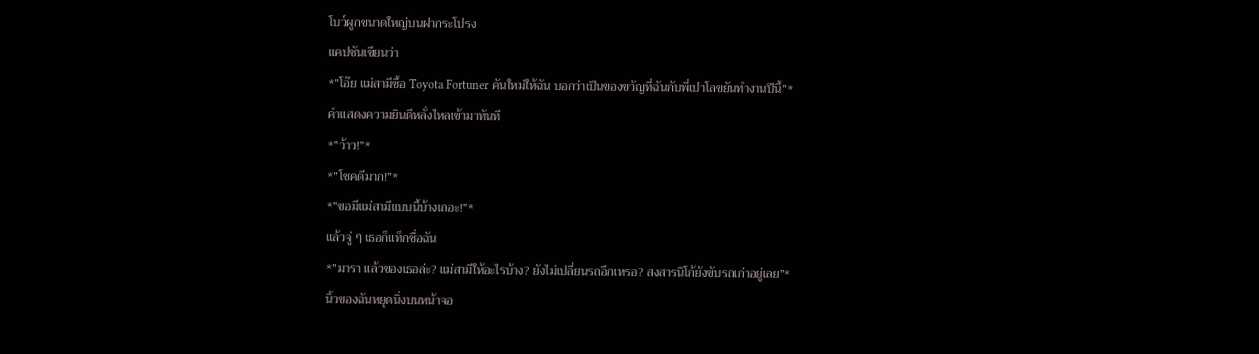โบว์ผูกขนาดใหญ่บนฝากระโปรง
แคปชันเขียนว่า
*”โอ๊ย แม่สามีซื้อ Toyota Fortuner คันใหม่ให้ฉัน บอกว่าเป็นของขวัญที่ฉันกับพี่เปาโลขยันทำงานปีนี้”*
คำแสดงความยินดีหลั่งไหลเข้ามาทันที
*”ว้าว!”*
*”โชคดีมาก!”*
*”ขอมีแม่สามีแบบนี้บ้างเถอะ!”*
แล้วจู่ ๆ เธอก็แท็กชื่อฉัน
*”มารา แล้วของเธอล่ะ? แม่สามีให้อะไรบ้าง? ยังไม่เปลี่ยนรถอีกเหรอ? สงสารนิโก้ยังขับรถเก่าอยู่เลย”*
นิ้วของฉันหยุดนิ่งบนหน้าจอ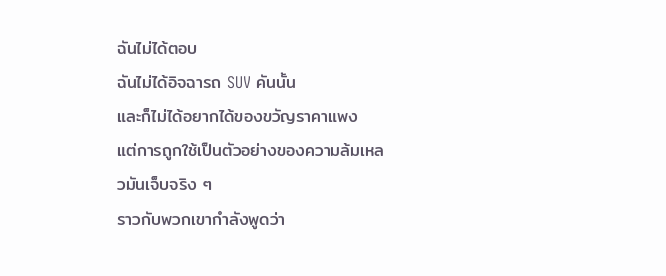ฉันไม่ได้ตอบ
ฉันไม่ได้อิจฉารถ SUV คันนั้น
และก็ไม่ได้อยากได้ของขวัญราคาแพง
แต่การถูกใช้เป็นตัวอย่างของความล้มเหลวมันเจ็บจริง ๆ
ราวกับพวกเขากำลังพูดว่า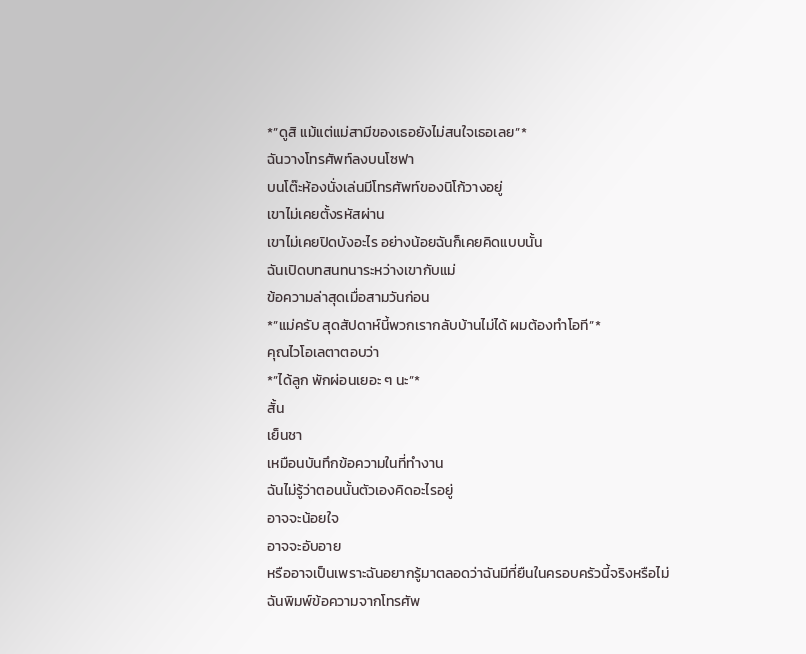*”ดูสิ แม้แต่แม่สามีของเธอยังไม่สนใจเธอเลย”*
ฉันวางโทรศัพท์ลงบนโซฟา
บนโต๊ะห้องนั่งเล่นมีโทรศัพท์ของนิโก้วางอยู่
เขาไม่เคยตั้งรหัสผ่าน
เขาไม่เคยปิดบังอะไร อย่างน้อยฉันก็เคยคิดแบบนั้น
ฉันเปิดบทสนทนาระหว่างเขากับแม่
ข้อความล่าสุดเมื่อสามวันก่อน
*”แม่ครับ สุดสัปดาห์นี้พวกเรากลับบ้านไม่ได้ ผมต้องทำโอที”*
คุณไวโอเลตาตอบว่า
*”ได้ลูก พักผ่อนเยอะ ๆ นะ”*
สั้น
เย็นชา
เหมือนบันทึกข้อความในที่ทำงาน
ฉันไม่รู้ว่าตอนนั้นตัวเองคิดอะไรอยู่
อาจจะน้อยใจ
อาจจะอับอาย
หรืออาจเป็นเพราะฉันอยากรู้มาตลอดว่าฉันมีที่ยืนในครอบครัวนี้จริงหรือไม่
ฉันพิมพ์ข้อความจากโทรศัพ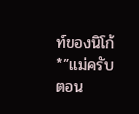ท์ของนิโก้
*”แม่ครับ ตอน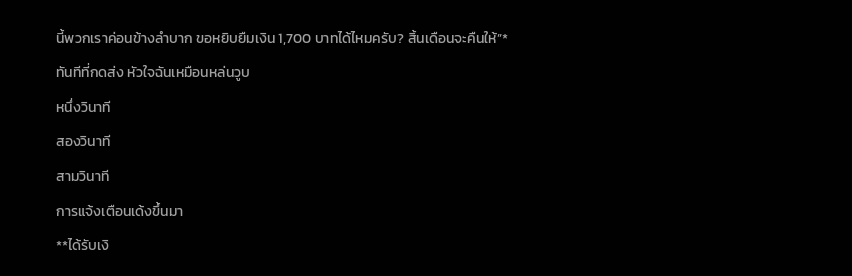นี้พวกเราค่อนข้างลำบาก ขอหยิบยืมเงิน 1,700 บาทได้ไหมครับ? สิ้นเดือนจะคืนให้”*
ทันทีที่กดส่ง หัวใจฉันเหมือนหล่นวูบ
หนึ่งวินาที
สองวินาที
สามวินาที
การแจ้งเตือนเด้งขึ้นมา
**ได้รับเงิ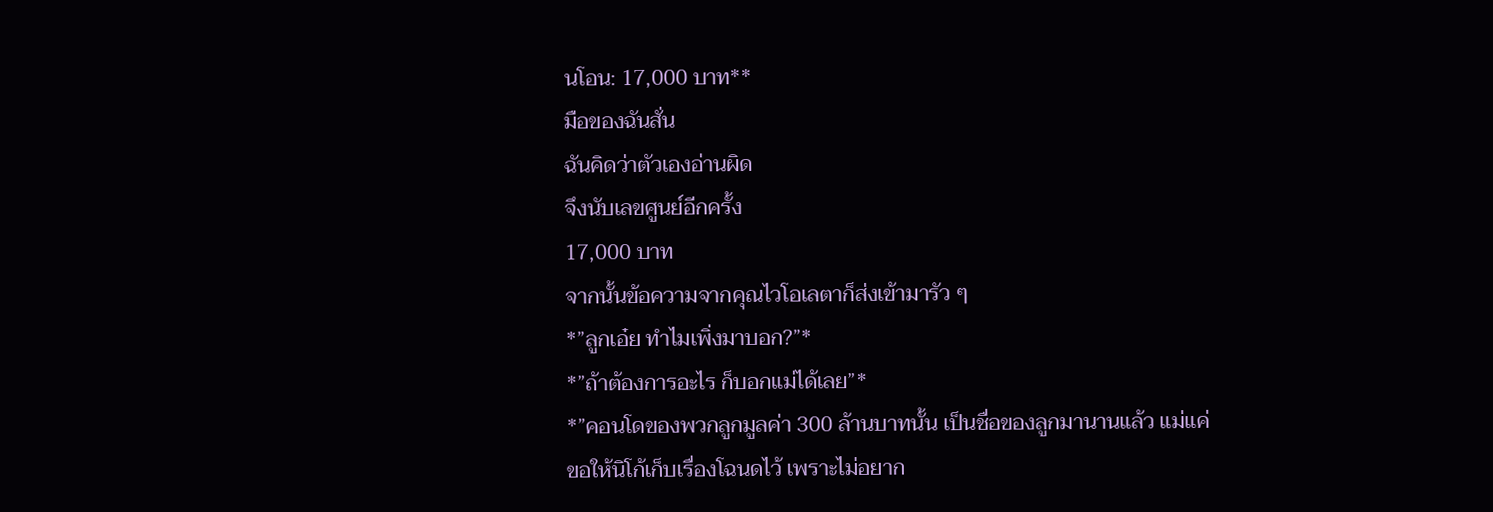นโอน: 17,000 บาท**
มือของฉันสั่น
ฉันคิดว่าตัวเองอ่านผิด
จึงนับเลขศูนย์อีกครั้ง
17,000 บาท
จากนั้นข้อความจากคุณไวโอเลตาก็ส่งเข้ามารัว ๆ
*”ลูกเอ๋ย ทำไมเพิ่งมาบอก?”*
*”ถ้าต้องการอะไร ก็บอกแม่ได้เลย”*
*”คอนโดของพวกลูกมูลค่า 300 ล้านบาทนั้น เป็นชื่อของลูกมานานแล้ว แม่แค่ขอให้นิโก้เก็บเรื่องโฉนดไว้ เพราะไม่อยาก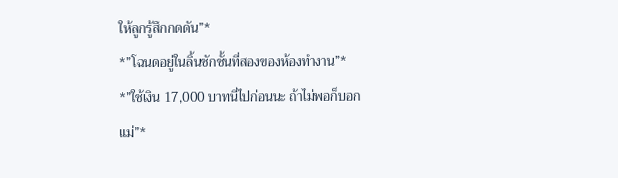ให้ลูกรู้สึกกดดัน”*
*”โฉนดอยู่ในลิ้นชักชั้นที่สองของห้องทำงาน”*
*”ใช้เงิน 17,000 บาทนี่ไปก่อนนะ ถ้าไม่พอก็บอกแม่”*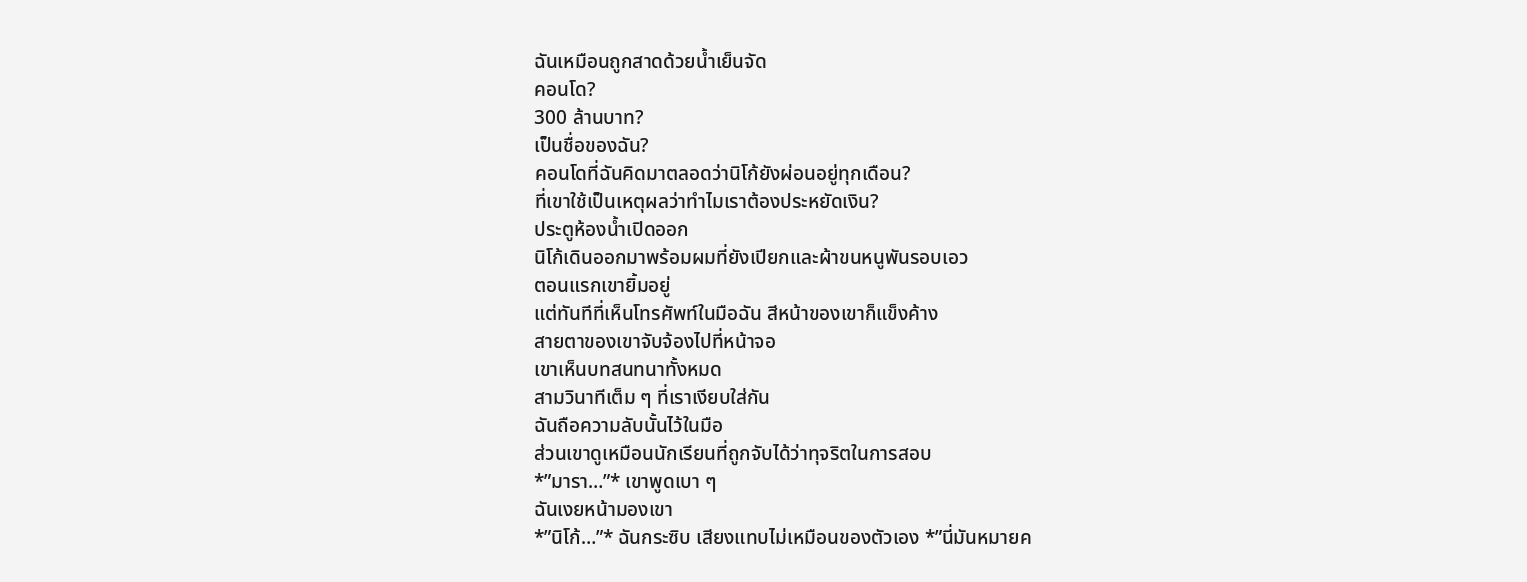ฉันเหมือนถูกสาดด้วยน้ำเย็นจัด
คอนโด?
300 ล้านบาท?
เป็นชื่อของฉัน?
คอนโดที่ฉันคิดมาตลอดว่านิโก้ยังผ่อนอยู่ทุกเดือน?
ที่เขาใช้เป็นเหตุผลว่าทำไมเราต้องประหยัดเงิน?
ประตูห้องน้ำเปิดออก
นิโก้เดินออกมาพร้อมผมที่ยังเปียกและผ้าขนหนูพันรอบเอว
ตอนแรกเขายิ้มอยู่
แต่ทันทีที่เห็นโทรศัพท์ในมือฉัน สีหน้าของเขาก็แข็งค้าง
สายตาของเขาจับจ้องไปที่หน้าจอ
เขาเห็นบทสนทนาทั้งหมด
สามวินาทีเต็ม ๆ ที่เราเงียบใส่กัน
ฉันถือความลับนั้นไว้ในมือ
ส่วนเขาดูเหมือนนักเรียนที่ถูกจับได้ว่าทุจริตในการสอบ
*”มารา…”* เขาพูดเบา ๆ
ฉันเงยหน้ามองเขา
*”นิโก้…”* ฉันกระซิบ เสียงแทบไม่เหมือนของตัวเอง *”นี่มันหมายค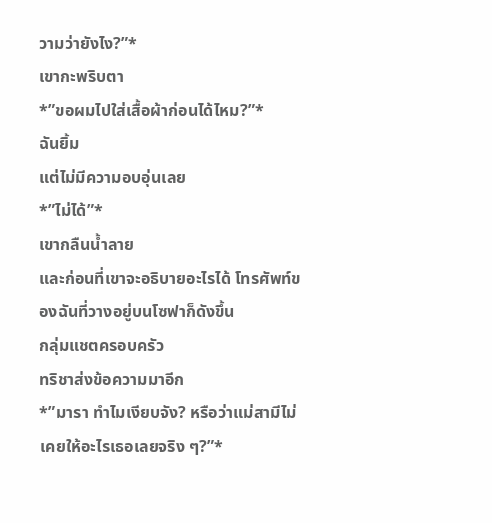วามว่ายังไง?”*
เขากะพริบตา
*”ขอผมไปใส่เสื้อผ้าก่อนได้ไหม?”*
ฉันยิ้ม
แต่ไม่มีความอบอุ่นเลย
*”ไม่ได้”*
เขากลืนน้ำลาย
และก่อนที่เขาจะอธิบายอะไรได้ โทรศัพท์ของฉันที่วางอยู่บนโซฟาก็ดังขึ้น
กลุ่มแชตครอบครัว
ทริชาส่งข้อความมาอีก
*”มารา ทำไมเงียบจัง? หรือว่าแม่สามีไม่เคยให้อะไรเธอเลยจริง ๆ?”*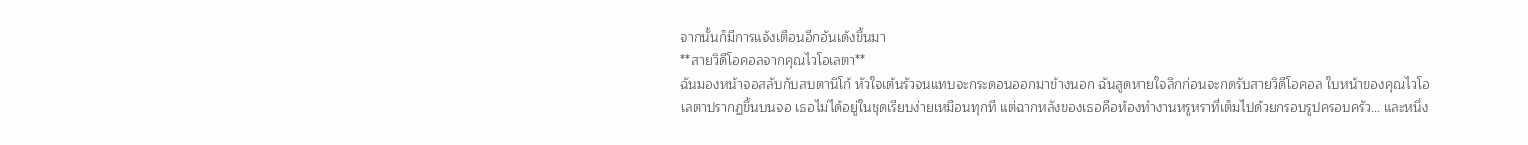จากนั้นก็มีการแจ้งเตือนอีกอันเด้งขึ้นมา
**สายวิดีโอคอลจากคุณไวโอเลตา**
ฉันมองหน้าจอสลับกับสบตานิโก้ หัวใจเต้นรัวจนแทบจะกระดอนออกมาข้างนอก ฉันสูดหายใจลึกก่อนจะกดรับสายวิดีโอคอล ใบหน้าของคุณไวโอเลตาปรากฏขึ้นบนจอ เธอไม่ได้อยู่ในชุดเรียบง่ายเหมือนทุกที แต่ฉากหลังของเธอคือห้องทำงานหรูหราที่เต็มไปด้วยกรอบรูปครอบครัว… และหนึ่ง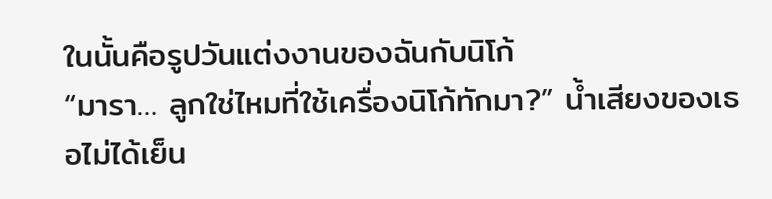ในนั้นคือรูปวันแต่งงานของฉันกับนิโก้
“มารา… ลูกใช่ไหมที่ใช้เครื่องนิโก้ทักมา?” น้ำเสียงของเธอไม่ได้เย็น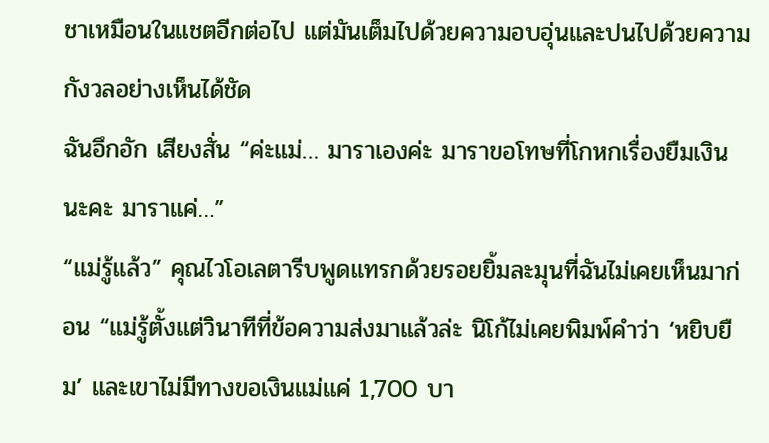ชาเหมือนในแชตอีกต่อไป แต่มันเต็มไปด้วยความอบอุ่นและปนไปด้วยความกังวลอย่างเห็นได้ชัด
ฉันอึกอัก เสียงสั่น “ค่ะแม่… มาราเองค่ะ มาราขอโทษที่โกหกเรื่องยืมเงินนะคะ มาราแค่…”
“แม่รู้แล้ว” คุณไวโอเลตารีบพูดแทรกด้วยรอยยิ้มละมุนที่ฉันไม่เคยเห็นมาก่อน “แม่รู้ตั้งแต่วินาทีที่ข้อความส่งมาแล้วล่ะ นิโก้ไม่เคยพิมพ์คำว่า ‘หยิบยืม’ และเขาไม่มีทางขอเงินแม่แค่ 1,700 บา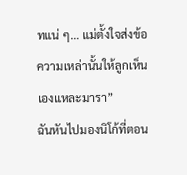ทแน่ ๆ… แม่ตั้งใจส่งข้อความเหล่านั้นให้ลูกเห็นเองแหละมารา”
ฉันหันไปมองนิโก้ที่ตอน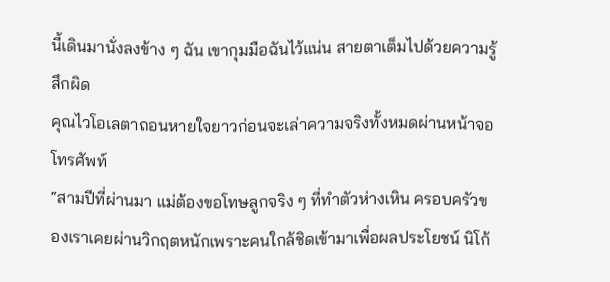นี้เดินมานั่งลงข้าง ๆ ฉัน เขากุมมือฉันไว้แน่น สายตาเต็มไปด้วยความรู้สึกผิด
คุณไวโอเลตาถอนหายใจยาวก่อนจะเล่าความจริงทั้งหมดผ่านหน้าจอโทรศัพท์
“สามปีที่ผ่านมา แม่ต้องขอโทษลูกจริง ๆ ที่ทำตัวห่างเหิน ครอบครัวของเราเคยผ่านวิกฤตหนักเพราะคนใกล้ชิดเข้ามาเพื่อผลประโยชน์ นิโก้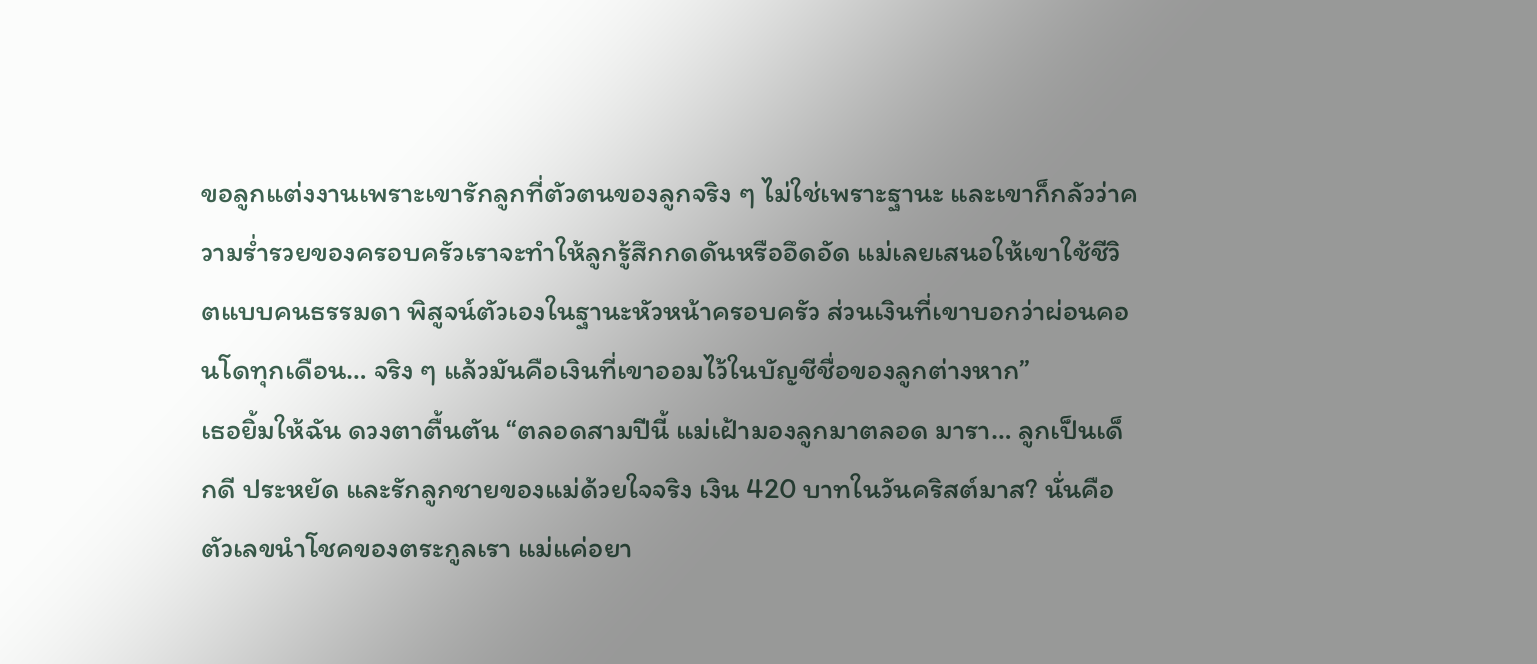ขอลูกแต่งงานเพราะเขารักลูกที่ตัวตนของลูกจริง ๆ ไม่ใช่เพราะฐานะ และเขาก็กลัวว่าความร่ำรวยของครอบครัวเราจะทำให้ลูกรู้สึกกดดันหรืออึดอัด แม่เลยเสนอให้เขาใช้ชีวิตแบบคนธรรมดา พิสูจน์ตัวเองในฐานะหัวหน้าครอบครัว ส่วนเงินที่เขาบอกว่าผ่อนคอนโดทุกเดือน… จริง ๆ แล้วมันคือเงินที่เขาออมไว้ในบัญชีชื่อของลูกต่างหาก”
เธอยิ้มให้ฉัน ดวงตาตื้นตัน “ตลอดสามปีนี้ แม่เฝ้ามองลูกมาตลอด มารา… ลูกเป็นเด็กดี ประหยัด และรักลูกชายของแม่ด้วยใจจริง เงิน 420 บาทในวันคริสต์มาส? นั่นคือตัวเลขนำโชคของตระกูลเรา แม่แค่อยา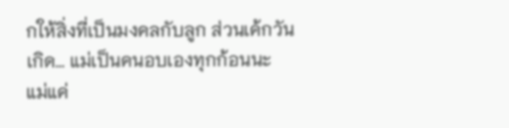กให้สิ่งที่เป็นมงคลกับลูก ส่วนเค้กวันเกิด… แม่เป็นคนอบเองทุกก้อนนะ แม่แค่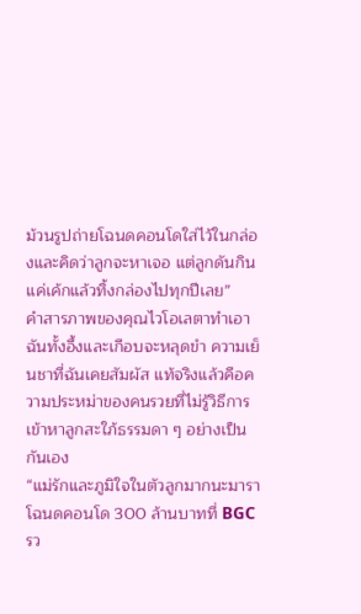ม้วนรูปถ่ายโฉนดคอนโดใส่ไว้ในกล่องและคิดว่าลูกจะหาเจอ แต่ลูกดันกินแค่เค้กแล้วทิ้งกล่องไปทุกปีเลย”
คำสารภาพของคุณไวโอเลตาทำเอาฉันทั้งอึ้งและเกือบจะหลุดขำ ความเย็นชาที่ฉันเคยสัมผัส แท้จริงแล้วคือความประหม่าของคนรวยที่ไม่รู้วิธีการเข้าหาลูกสะใภ้ธรรมดา ๆ อย่างเป็นกันเอง
“แม่รักและภูมิใจในตัวลูกมากนะมารา โฉนดคอนโด 300 ล้านบาทที่ BGC รว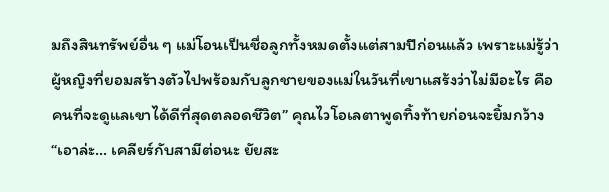มถึงสินทรัพย์อื่น ๆ แม่โอนเป็นชื่อลูกทั้งหมดตั้งแต่สามปีก่อนแล้ว เพราะแม่รู้ว่าผู้หญิงที่ยอมสร้างตัวไปพร้อมกับลูกชายของแม่ในวันที่เขาแสร้งว่าไม่มีอะไร คือคนที่จะดูแลเขาได้ดีที่สุดตลอดชีวิต” คุณไวโอเลตาพูดทิ้งท้ายก่อนจะยิ้มกว้าง “เอาล่ะ… เคลียร์กับสามีต่อนะ ยัยสะ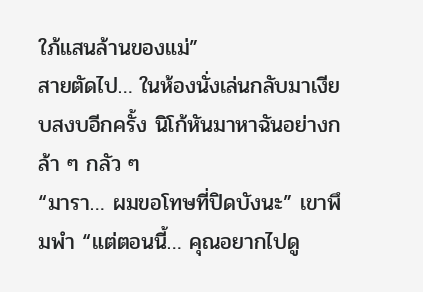ใภ้แสนล้านของแม่”
สายตัดไป… ในห้องนั่งเล่นกลับมาเงียบสงบอีกครั้ง นิโก้หันมาหาฉันอย่างกล้า ๆ กลัว ๆ
“มารา… ผมขอโทษที่ปิดบังนะ” เขาพึมพำ “แต่ตอนนี้… คุณอยากไปดู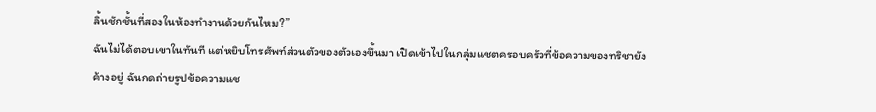ลิ้นชักชั้นที่สองในห้องทำงานด้วยกันไหม?”
ฉันไม่ได้ตอบเขาในทันที แต่หยิบโทรศัพท์ส่วนตัวของตัวเองขึ้นมา เปิดเข้าไปในกลุ่มแชตครอบครัวที่ข้อความของทริชายังค้างอยู่ ฉันกดถ่ายรูปข้อความแช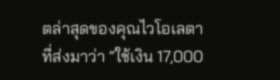ตล่าสุดของคุณไวโอเลตาที่ส่งมาว่า “ใช้เงิน 17,000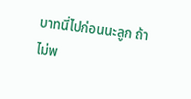บาทนี่ไปก่อนนะลูก ถ้าไม่พ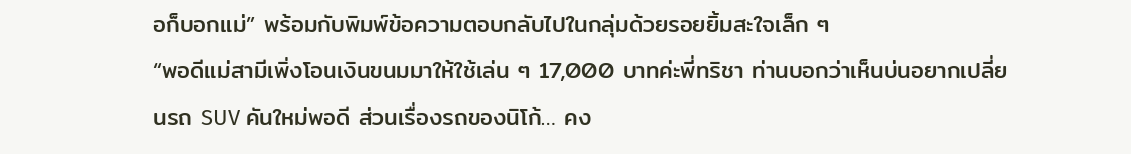อก็บอกแม่” พร้อมกับพิมพ์ข้อความตอบกลับไปในกลุ่มด้วยรอยยิ้มสะใจเล็ก ๆ
“พอดีแม่สามีเพิ่งโอนเงินขนมมาให้ใช้เล่น ๆ 17,000 บาทค่ะพี่ทริชา ท่านบอกว่าเห็นบ่นอยากเปลี่ยนรถ SUV คันใหม่พอดี ส่วนเรื่องรถของนิโก้… คง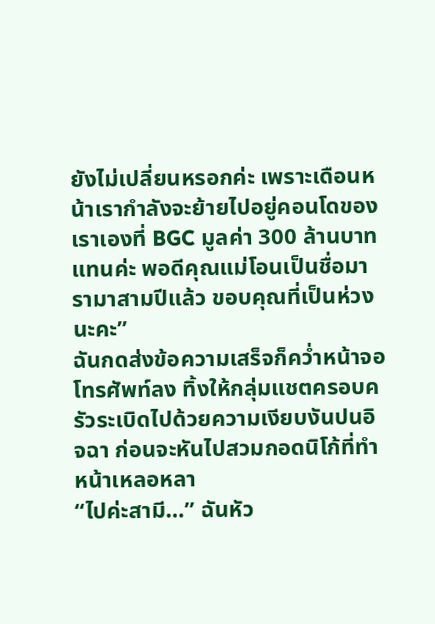ยังไม่เปลี่ยนหรอกค่ะ เพราะเดือนหน้าเรากำลังจะย้ายไปอยู่คอนโดของเราเองที่ BGC มูลค่า 300 ล้านบาทแทนค่ะ พอดีคุณแม่โอนเป็นชื่อมารามาสามปีแล้ว ขอบคุณที่เป็นห่วงนะคะ”
ฉันกดส่งข้อความเสร็จก็คว่ำหน้าจอโทรศัพท์ลง ทิ้งให้กลุ่มแชตครอบครัวระเบิดไปด้วยความเงียบงันปนอิจฉา ก่อนจะหันไปสวมกอดนิโก้ที่ทำหน้าเหลอหลา
“ไปค่ะสามี…” ฉันหัว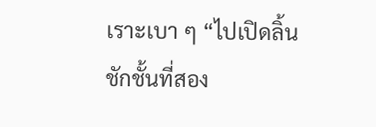เราะเบา ๆ “ไปเปิดลิ้นชักชั้นที่สอง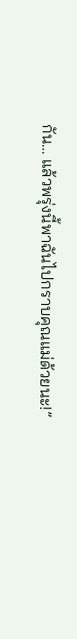กัน… แล้วพรุ่งนี้พาฉันไปกราบคุณแม่ด้วยนะ!”